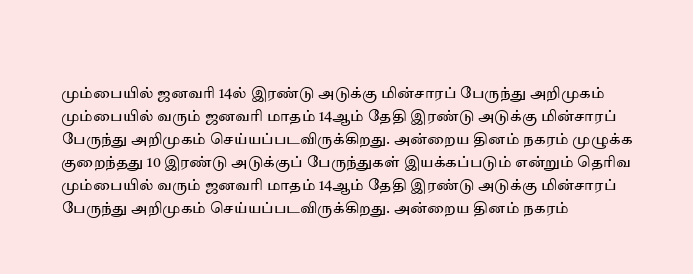மும்பையில் ஜனவரி 14ல் இரண்டு அடுக்கு மின்சாரப் பேருந்து அறிமுகம்
மும்பையில் வரும் ஜனவரி மாதம் 14ஆம் தேதி இரண்டு அடுக்கு மின்சாரப் பேருந்து அறிமுகம் செய்யப்படவிருக்கிறது. அன்றைய தினம் நகரம் முழுக்க குறைந்தது 10 இரண்டு அடுக்குப் பேருந்துகள் இயக்கப்படும் என்றும் தெரிவ
மும்பையில் வரும் ஜனவரி மாதம் 14ஆம் தேதி இரண்டு அடுக்கு மின்சாரப் பேருந்து அறிமுகம் செய்யப்படவிருக்கிறது. அன்றைய தினம் நகரம்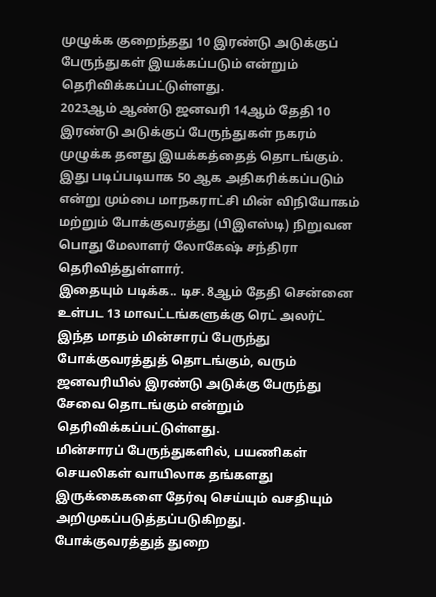முழுக்க குறைந்தது 10 இரண்டு அடுக்குப் பேருந்துகள் இயக்கப்படும் என்றும் தெரிவிக்கப்பட்டுள்ளது.
2023ஆம் ஆண்டு ஜனவரி 14ஆம் தேதி 10 இரண்டு அடுக்குப் பேருந்துகள் நகரம் முழுக்க தனது இயக்கத்தைத் தொடங்கும். இது படிப்படியாக 50 ஆக அதிகரிக்கப்படும் என்று மும்பை மாநகராட்சி மின் விநியோகம் மற்றும் போக்குவரத்து (பிஇஎஸ்டி) நிறுவன பொது மேலாளர் லோகேஷ் சந்திரா தெரிவித்துள்ளார்.
இதையும் படிக்க.. டிச. 8ஆம் தேதி சென்னை உள்பட 13 மாவட்டங்களுக்கு ரெட் அலர்ட்
இந்த மாதம் மின்சாரப் பேருந்து போக்குவரத்துத் தொடங்கும், வரும் ஜனவரியில் இரண்டு அடுக்கு பேருந்து சேவை தொடங்கும் என்றும் தெரிவிக்கப்பட்டுள்ளது.
மின்சாரப் பேருந்துகளில், பயணிகள் செயலிகள் வாயிலாக தங்களது இருக்கைகளை தேர்வு செய்யும் வசதியும் அறிமுகப்படுத்தப்படுகிறது.
போக்குவரத்துத் துறை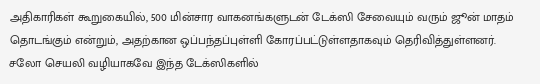அதிகாரிகள் கூறுகையில், 500 மின்சார வாகனங்களுடன் டேக்ஸி சேவையும் வரும் ஜூன் மாதம் தொடங்கும் என்றும், அதற்கான ஒப்பந்தப்புள்ளி கோரப்பட்டுள்ளதாகவும் தெரிவித்துள்ளனர்.
சலோ செயலி வழியாகவே இந்த டேக்ஸிகளில்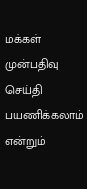மக்கள் முன்பதிவு செய்தி பயணிக்கலாம் என்றும்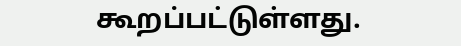கூறப்பட்டுள்ளது.